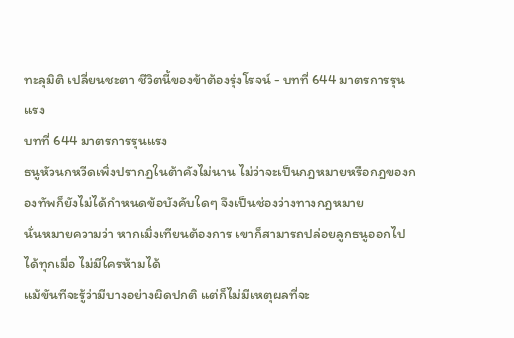ทะลุมิติ เปลี่ยนชะตา ชีวิตนี้ของข้าต้องรุ่งโรจน์ - บทที่ 644 มาตรการรุนแรง
บทที่ 644 มาตรการรุนแรง
ธนูหัวนกหวีดเพิ่งปรากฏในต้าคังไม่นาน ไม่ว่าจะเป็นกฎหมายหรือกฎของกองทัพก็ยังไม่ได้กำหนดข้อบังคับใดๆ จึงเป็นช่องว่างทางกฎหมาย
นั่นหมายความว่า หากเมิ่งเทียนต้องการ เขาก็สามารถปล่อยลูกธนูออกไปได้ทุกเมื่อ ไม่มีใครห้ามได้
แม้ขันทีจะรู้ว่ามีบางอย่างผิดปกติ แต่ก็ไม่มีเหตุผลที่จะ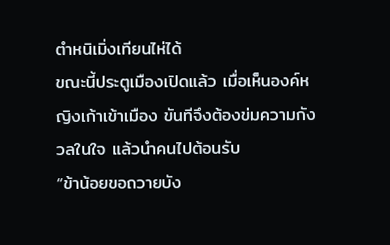ตำหนิเมิ่งเทียนไห่ได้
ขณะนี้ประตูเมืองเปิดแล้ว เมื่อเห็นองค์หญิงเก้าเข้าเมือง ขันทีจึงต้องข่มความกังวลในใจ แล้วนำคนไปต้อนรับ
“ข้าน้อยขอถวายบัง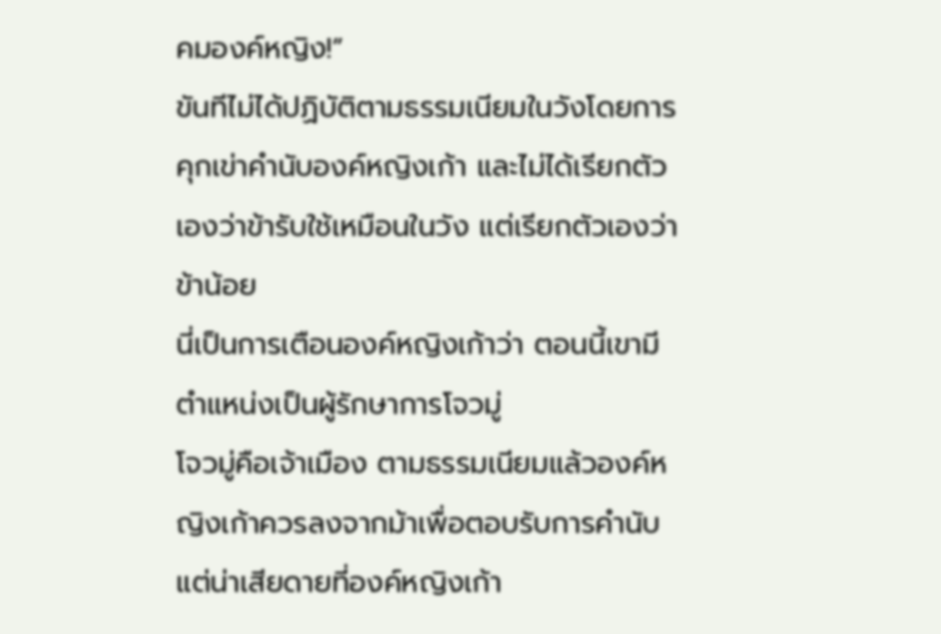คมองค์หญิง!”
ขันทีไม่ได้ปฏิบัติตามธรรมเนียมในวังโดยการคุกเข่าคำนับองค์หญิงเก้า และไม่ได้เรียกตัวเองว่าข้ารับใช้เหมือนในวัง แต่เรียกตัวเองว่าข้าน้อย
นี่เป็นการเตือนองค์หญิงเก้าว่า ตอนนี้เขามีตำแหน่งเป็นผู้รักษาการโจวมู่
โจวมู่คือเจ้าเมือง ตามธรรมเนียมแล้วองค์หญิงเก้าควรลงจากม้าเพื่อตอบรับการคำนับ
แต่น่าเสียดายที่องค์หญิงเก้า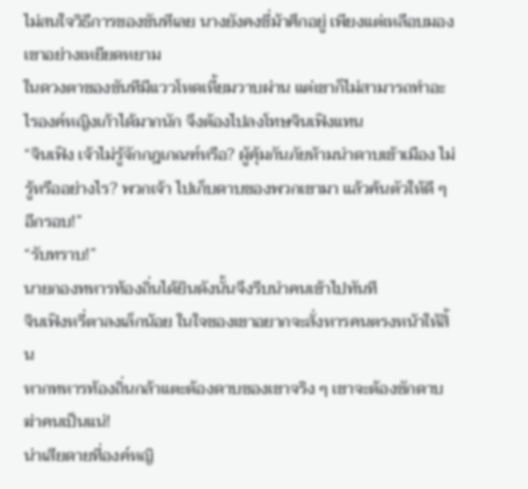ไม่สนใจวิธีการของขันทีเลย นางยังคงขี่ม้าศึกอยู่ เพียงแต่เหลือบมองเขาอย่างเหยียดหยาม
ในดวงตาของขันทีมีแววโหดเหี้ยมวาบผ่าน แต่เขาก็ไม่สามารถทำอะไรองค์หญิงเก้าได้มากนัก จึงต้องไปลงโทษจินเฟิงแทน
“จินเฟิง เจ้าไม่รู้จักกฎเกณฑ์หรือ? ผู้คุ้มกันภัยห้ามนำดาบเข้าเมือง ไม่รู้หรืออย่างไร? พวกเจ้า ไปเก็บดาบของพวกเขามา แล้วค้นตัวให้ดี ๆ อีกรอบ!”
“รับทราบ!”
นายกองทหารท้องถิ่นได้ยินดังนั้นจึงรีบนำคนเข้าไปทันที
จินเฟิงหรี่ตาลงเล็กน้อย ในใจของเขาอยากจะสั่งหารคนตรงหน้าให้สิ้น
หากทหารท้องถิ่นกล้าแตะต้องดาบของเขาจริง ๆ เขาจะต้องชักดาบฆ่าคนเป็นแน่!
น่าเสียดายที่องค์หญิ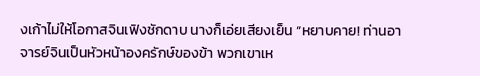งเก้าไม่ให้โอกาสจินเฟิงชักดาบ นางก็เอ่ยเสียงเย็น “หยาบคาย! ท่านอาจารย์จินเป็นหัวหน้าองครักษ์ของข้า พวกเขาเห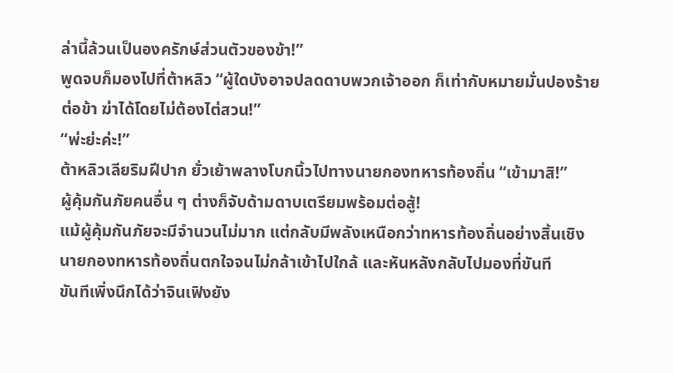ล่านี้ล้วนเป็นองครักษ์ส่วนตัวของข้า!”
พูดจบก็มองไปที่ต้าหลิว “ผู้ใดบังอาจปลดดาบพวกเจ้าออก ก็เท่ากับหมายมั่นปองร้ายต่อข้า ฆ่าได้โดยไม่ต้องไต่สวน!”
“พ่ะย่ะค่ะ!”
ต้าหลิวเลียริมฝีปาก ยั่วเย้าพลางโบกนิ้วไปทางนายกองทหารท้องถิ่น “เข้ามาสิ!”
ผู้คุ้มกันภัยคนอื่น ๆ ต่างก็จับด้ามดาบเตรียมพร้อมต่อสู้!
แม้ผู้คุ้มกันภัยจะมีจำนวนไม่มาก แต่กลับมีพลังเหนือกว่าทหารท้องถิ่นอย่างสิ้นเชิง
นายกองทหารท้องถิ่นตกใจจนไม่กล้าเข้าไปใกล้ และหันหลังกลับไปมองที่ขันที
ขันทีเพิ่งนึกได้ว่าจินเฟิงยัง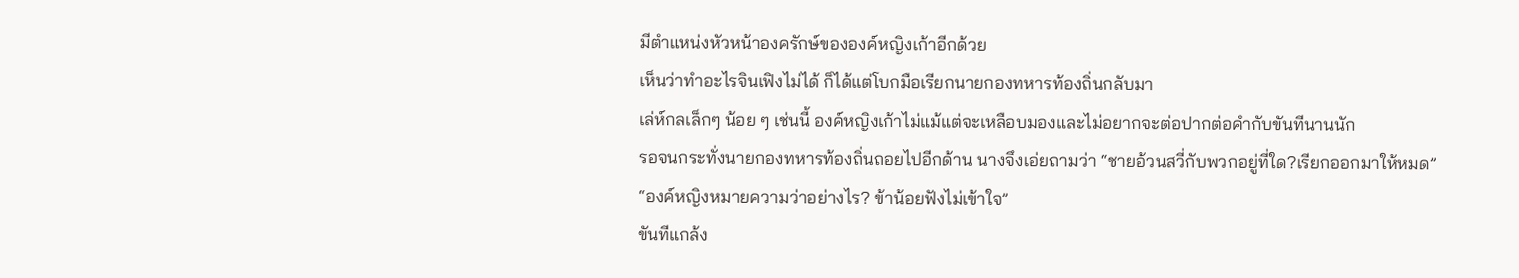มีตำแหน่งหัวหน้าองครักษ์ขององค์หญิงเก้าอีกด้วย
เห็นว่าทำอะไรจินเฟิงไม่ได้ ก็ได้แต่โบกมือเรียกนายกองทหารท้องถิ่นกลับมา
เล่ห์กลเล็กๆ น้อย ๆ เช่นนี้ องค์หญิงเก้าไม่แม้แต่จะเหลือบมองและไม่อยากจะต่อปากต่อคำกับขันทีนานนัก
รอจนกระทั่งนายกองทหารท้องถิ่นถอยไปอีกด้าน นางจึงเอ่ยถามว่า “ชายอ้วนสวี่กับพวกอยู่ที่ใด?เรียกออกมาให้หมด”
“องค์หญิงหมายความว่าอย่างไร? ข้าน้อยฟังไม่เข้าใจ”
ขันทีแกล้ง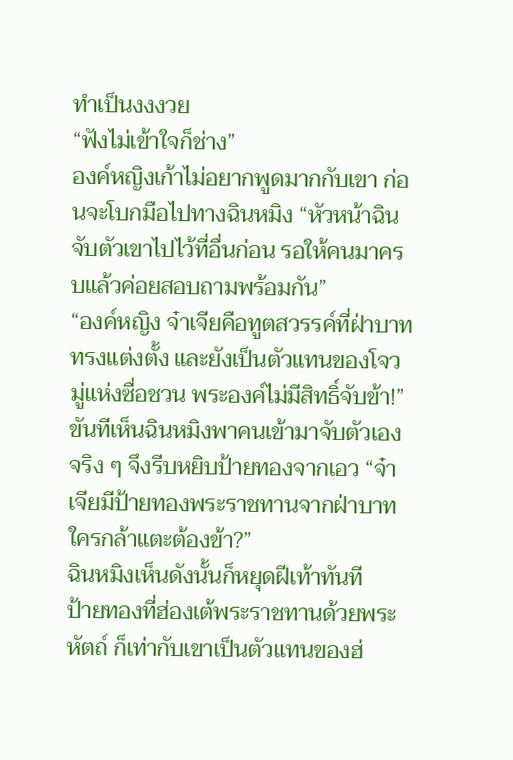ทำเป็นงงงวย
“ฟังไม่เข้าใจก็ช่าง”
องค์หญิงเก้าไม่อยากพูดมากกับเขา ก่อนจะโบกมือไปทางฉินหมิง “หัวหน้าฉิน จับตัวเขาไปไว้ที่อื่นก่อน รอให้คนมาครบแล้วค่อยสอบถามพร้อมกัน”
“องค์หญิง จ๋าเจียคือทูตสวรรค์ที่ฝ่าบาททรงแต่งตั้ง และยังเป็นตัวแทนของโจวมู่แห่งซื่อชวน พระองค์ไม่มีสิทธิ์จับข้า!”
ขันทีเห็นฉินหมิงพาคนเข้ามาจับตัวเองจริง ๆ จึงรีบหยิบป้ายทองจากเอว “จ๋าเจียมีป้ายทองพระราชทานจากฝ่าบาท ใครกล้าแตะต้องข้า?”
ฉินหมิงเห็นดังนั้นก็หยุดฝีเท้าทันที
ป้ายทองที่ฮ่องเต้พระราชทานด้วยพระหัตถ์ ก็เท่ากับเขาเป็นตัวแทนของฮ่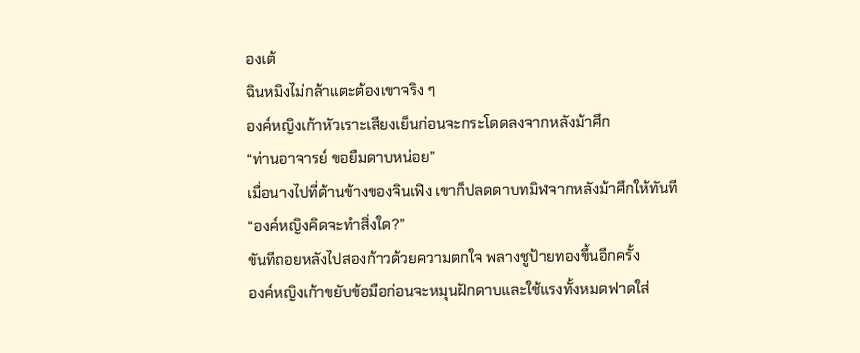องเต้
ฉินหมิงไม่กล้าแตะต้องเขาจริง ๆ
องค์หญิงเก้าหัวเราะเสียงเย็นก่อนจะกระโดดลงจากหลังม้าศึก
“ท่านอาจารย์ ขอยืมดาบหน่อย”
เมื่อนางไปที่ด้านข้างของจินเฟิง เขาก็ปลดดาบทมิฬจากหลังม้าศึกให้ทันที
“องค์หญิงคิดจะทำสิ่งใด?”
ขันทีถอยหลังไปสองก้าวด้วยความตกใจ พลางชูป้ายทองขึ้นอีกครั้ง
องค์หญิงเก้าขยับข้อมือก่อนจะหมุนฝักดาบและใช้แรงทั้งหมดฟาดใส่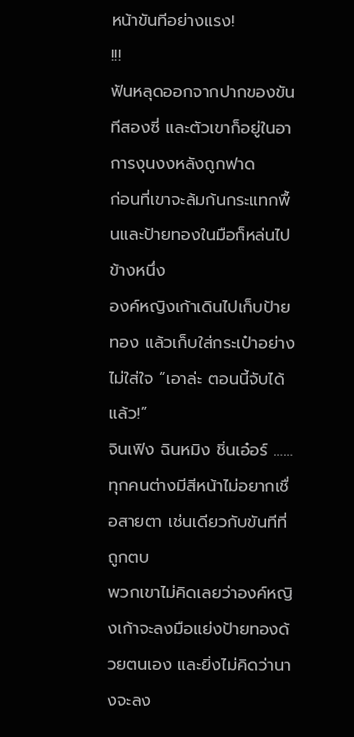หน้าขันทีอย่างแรง!
!!!
ฟันหลุดออกจากปากของขันทีสองซี่ และตัวเขาก็อยู่ในอาการงุนงงหลังถูกฟาด
ก่อนที่เขาจะล้มก้นกระแทกพื้นและป้ายทองในมือก็หล่นไปข้างหนึ่ง
องค์หญิงเก้าเดินไปเก็บป้ายทอง แล้วเก็บใส่กระเป๋าอย่างไม่ใส่ใจ “เอาล่ะ ตอนนี้จับได้แล้ว!”
จินเฟิง ฉินหมิง ชิ่นเอ๋อร์ ……
ทุกคนต่างมีสีหน้าไม่อยากเชื่อสายตา เช่นเดียวกับขันทีที่ถูกตบ
พวกเขาไม่คิดเลยว่าองค์หญิงเก้าจะลงมือแย่งป้ายทองด้วยตนเอง และยิ่งไม่คิดว่านางจะลง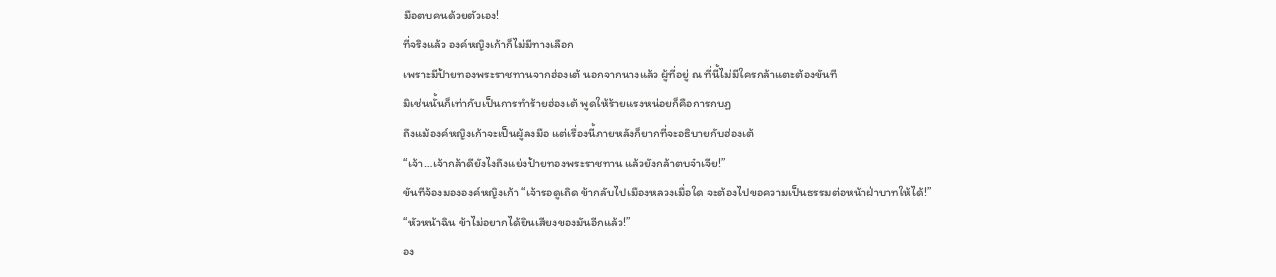มือตบคนด้วยตัวเอง!
ที่จริงแล้ว องค์หญิงเก้าก็ไม่มีทางเลือก
เพราะมีป้ายทองพระราชทานจากฮ่องเต้ นอกจากนางแล้ว ผู้ที่อยู่ ณ ที่นี้ไม่มีใครกล้าแตะต้องขันที
มิเช่นนั้นก็เท่ากับเป็นการทำร้ายฮ่องเต้ พูดให้ร้ายแรงหน่อยก็คือการกบฏ
ถึงแม้องค์หญิงเก้าจะเป็นผู้ลงมือ แต่เรื่องนี้ภายหลังก็ยากที่จะอธิบายกับฮ่องเต้
“เจ้า…เจ้ากล้าดียังไงถึงแย่งป้ายทองพระราชทาน แล้วยังกล้าตบจ๋าเจีย!”
ขันทีจ้องมององค์หญิงเก้า “เจ้ารอดูเถิด ข้ากลับไปเมืองหลวงเมื่อใด จะต้องไปขอความเป็นธรรมต่อหน้าฝ่าบาทให้ได้!”
“หัวหน้าฉิน ข้าไม่อยากได้ยินเสียงของมันอีกแล้ว!”
อง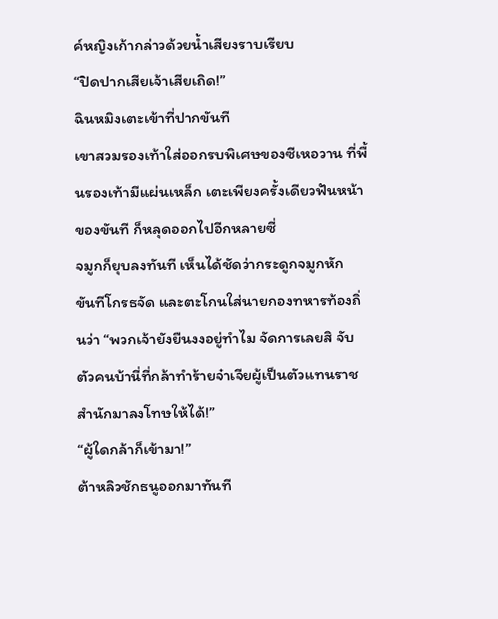ค์หญิงเก้ากล่าวด้วยน้ำเสียงราบเรียบ
“ปิดปากเสียเจ้าเสียเถิด!”
ฉินหมิงเตะเข้าที่ปากขันที
เขาสวมรองเท้าใส่ออกรบพิเศษของซีเหอวาน ที่พื้นรองเท้ามีแผ่นเหล็ก เตะเพียงครั้งเดียวฟันหน้าของขันที ก็หลุดออกไปอีกหลายซี่
จมูกก็ยุบลงทันที เห็นได้ชัดว่ากระดูกจมูกหัก
ขันทีโกรธจัด และตะโกนใส่นายกองทหารท้องถิ่นว่า “พวกเจ้ายังยืนงงอยู่ทำไม จัดการเลยสิ จับตัวคนบ้านี่ที่กล้าทำร้ายจ๋าเจียผู้เป็นตัวแทนราชสำนักมาลงโทษให้ได้!”
“ผู้ใดกล้าก็เข้ามา!”
ต้าหลิวชักธนูออกมาทันที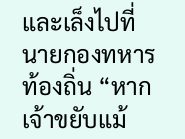และเล็งไปที่นายกองทหารท้องถิ่น “หากเจ้าขยับแม้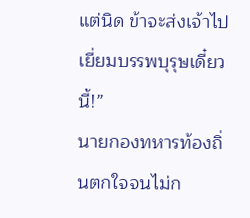แต่นิด ข้าจะส่งเจ้าไปเยี่ยมบรรพบุรุษเดี๋ยวนี้!”
นายกองทหารท้องถิ่นตกใจจนไม่ก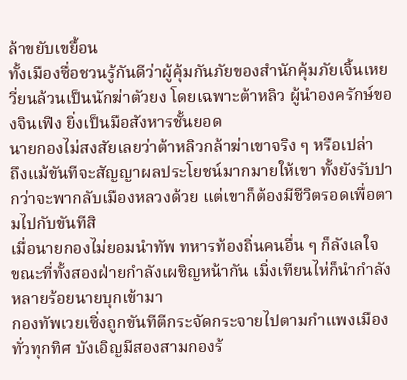ล้าขยับเขยื้อน
ทั้งเมืองซื่อชวนรู้กันดีว่าผู้คุ้มกันภัยของสำนักคุ้มภัยเจิ้นเหยวี่ยนล้วนเป็นนักฆ่าตัวยง โดยเฉพาะต้าหลิว ผู้นำองครักษ์ของจินเฟิง ยิ่งเป็นมือสังหารชั้นยอด
นายกองไม่สงสัยเลยว่าต้าหลิวกล้าฆ่าเขาจริง ๆ หรือเปล่า
ถึงแม้ขันทีจะสัญญาผลประโยชน์มากมายให้เขา ทั้งยังรับปากว่าจะพากลับเมืองหลวงด้วย แต่เขาก็ต้องมีชีวิตรอดเพื่อตามไปกับขันทีสิ
เมื่อนายกองไม่ยอมนำทัพ ทหารท้องถิ่นคนอื่น ๆ ก็ลังเลใจ
ขณะที่ทั้งสองฝ่ายกำลังเผชิญหน้ากัน เมิ่งเทียนไห่ก็นำกำลังหลายร้อยนายบุกเข้ามา
กองทัพเวยเซิ่งถูกขันทีตีกระจัดกระจายไปตามกำแพงเมืองทั่วทุกทิศ บังเอิญมีสองสามกองร้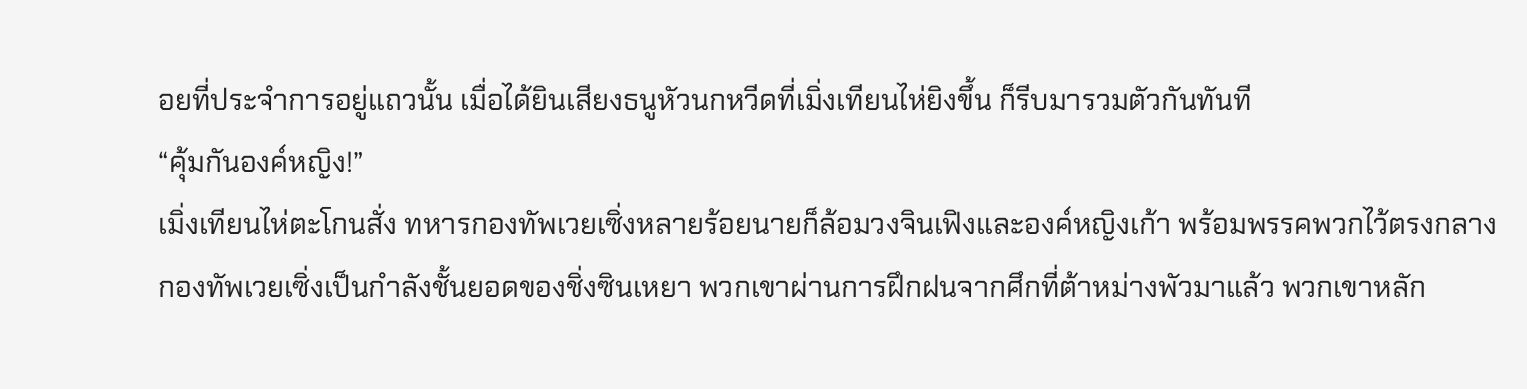อยที่ประจำการอยู่แถวนั้น เมื่อได้ยินเสียงธนูหัวนกหวีดที่เมิ่งเทียนไห่ยิงขึ้น ก็รีบมารวมตัวกันทันที
“คุ้มกันองค์หญิง!”
เมิ่งเทียนไห่ตะโกนสั่ง ทหารกองทัพเวยเซิ่งหลายร้อยนายก็ล้อมวงจินเฟิงและองค์หญิงเก้า พร้อมพรรคพวกไว้ตรงกลาง
กองทัพเวยเซิ่งเป็นกำลังชั้นยอดของชิ่งซินเหยา พวกเขาผ่านการฝึกฝนจากศึกที่ต้าหม่างพัวมาแล้ว พวกเขาหลัก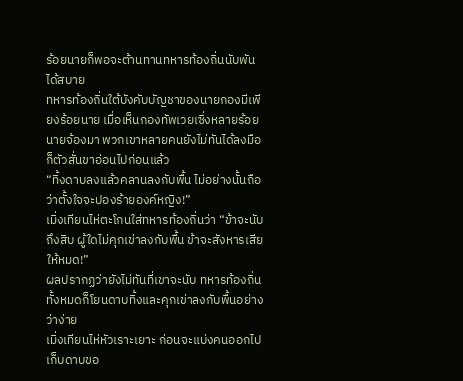ร้อยนายก็พอจะต้านทานทหารท้องถิ่นนับพันได้สบาย
ทหารท้องถิ่นใต้บังคับบัญชาของนายกองมีเพียงร้อยนาย เมื่อเห็นกองทัพเวยเซิ่งหลายร้อยนายจ้องมา พวกเขาหลายคนยังไม่ทันได้ลงมือก็ตัวสั่นขาอ่อนไปก่อนแล้ว
“ทิ้งดาบลงแล้วคลานลงกับพื้น ไม่อย่างนั้นถือว่าตั้งใจจะปองร้ายองค์หญิง!”
เมิ่งเทียนไห่ตะโกนใส่ทหารท้องถิ่นว่า “ข้าจะนับถึงสิบ ผู้ใดไม่คุกเข่าลงกับพื้น ข้าจะสังหารเสียให้หมด!”
ผลปรากฏว่ายังไม่ทันที่เขาจะนับ ทหารท้องถิ่นทั้งหมดก็โยนดาบทิ้งและคุกเข่าลงกับพื้นอย่างว่าง่าย
เมิ่งเทียนไห่หัวเราะเยาะ ก่อนจะแบ่งคนออกไปเก็บดาบขอ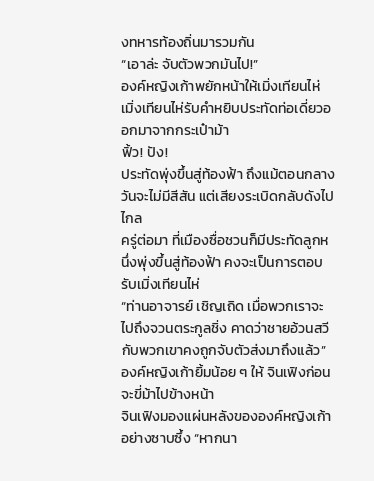งทหารท้องถิ่นมารวมกัน
“เอาล่ะ จับตัวพวกมันไป!”
องค์หญิงเก้าพยักหน้าให้เมิ่งเทียนไห่
เมิ่งเทียนไห่รับคำหยิบประทัดท่อเดี่ยวออกมาจากกระเป๋าม้า
ฟิ้ว! ปัง!
ประทัดพุ่งขึ้นสู่ท้องฟ้า ถึงแม้ตอนกลางวันจะไม่มีสีสัน แต่เสียงระเบิดกลับดังไปไกล
ครู่ต่อมา ที่เมืองซื่อชวนก็มีประทัดลูกหนึ่งพุ่งขึ้นสู่ท้องฟ้า คงจะเป็นการตอบรับเมิ่งเทียนไห่
“ท่านอาจารย์ เชิญเถิด เมื่อพวกเราจะไปถึงจวนตระกูลชิ่ง คาดว่าชายอ้วนสวีกับพวกเขาคงถูกจับตัวส่งมาถึงแล้ว”
องค์หญิงเก้ายิ้มน้อย ๆ ให้ จินเฟิงก่อนจะขี่ม้าไปข้างหน้า
จินเฟิงมองแผ่นหลังขององค์หญิงเก้าอย่างซาบซึ้ง “หากนา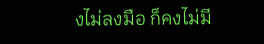งไม่ลงมือ ก็คงไม่มี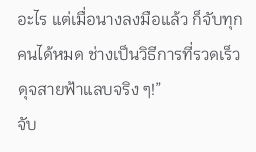อะไร แต่เมื่อนางลงมือแล้ว ก็จับทุกคนได้หมด ช่างเป็นวิธีการที่รวดเร็วดุจสายฟ้าแลบจริง ๆ!”
จับ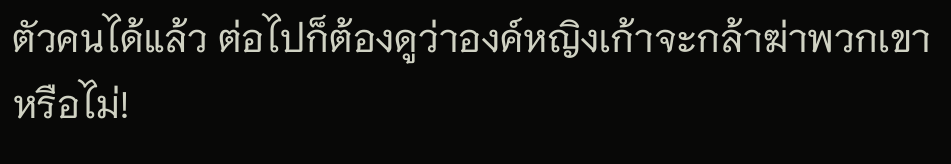ตัวคนได้แล้ว ต่อไปก็ต้องดูว่าองค์หญิงเก้าจะกล้าฆ่าพวกเขาหรือไม่!